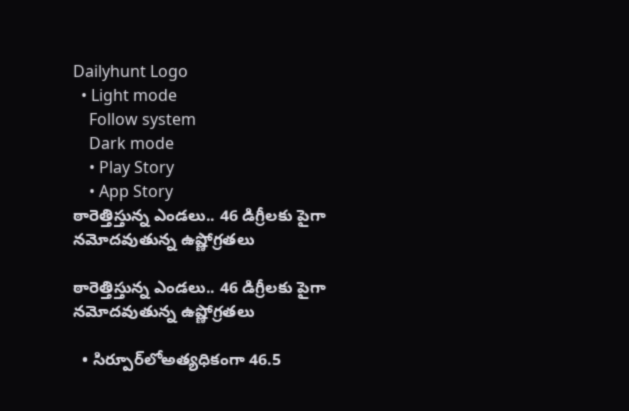Dailyhunt Logo
  • Light mode
    Follow system
    Dark mode
    • Play Story
    • App Story
ఠారెత్తిస్తున్న ఎండలు.. 46 డిగ్రీలకు పైగా నమోదవుతున్న ఉష్ణోగ్రతలు

ఠారెత్తిస్తున్న ఎండలు.. 46 డిగ్రీలకు పైగా నమోదవుతున్న ఉష్ణోగ్రతలు

  • సిర్పూర్‌లోఅత్యధికంగా 46.5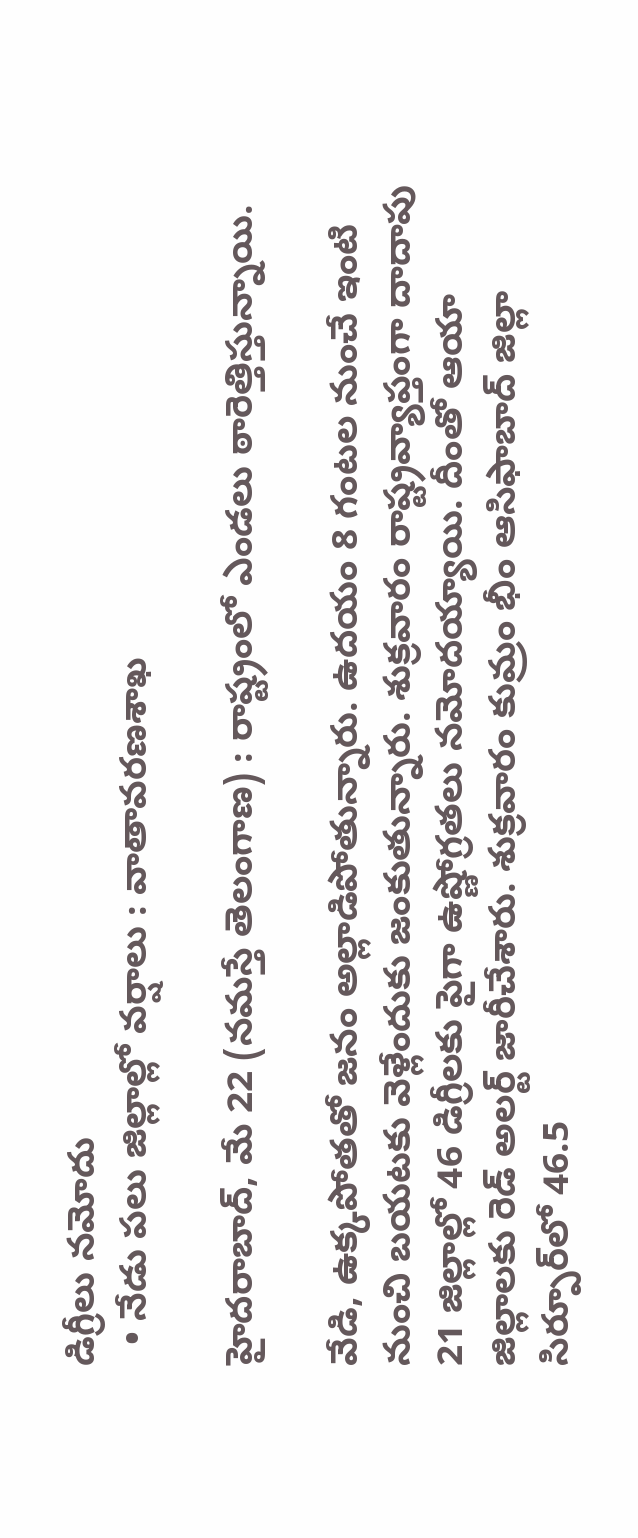డిగ్రీలు నమోదు
  • నేడు పలు జిల్లాల్లో వర్షాలు : వాతావరణశాఖ

హైదరాబాద్‌, మే 22 (నమస్తే తెలంగాణ) : రాష్ట్రంలో ఎండలు ఠారెత్తిస్తున్నాయి.

వేడి, ఉక్కపోతతో జనం అల్లాడిపోతున్నారు. ఉదయం 8 గంటల నుంచే ఇంటి నుంచి బయటకు వెళ్లేందుకు జంకుతున్నారు. శుక్రవారం రాష్ట్రవ్యాప్తంగా దాదాపు 21 జిల్లాల్లో 46 డిగ్రీలకు పైగా ఉష్ణోగ్రతలు నమోదయ్యాయి. దీంతో ఆయా జిల్లాలకు రెడ్‌ అలర్ట్‌ జారీచేశారు. శుక్రవారం కుమ్రం భీం ఆసిఫాబాద్‌ జిల్లా సిర్పూర్‌లో 46.5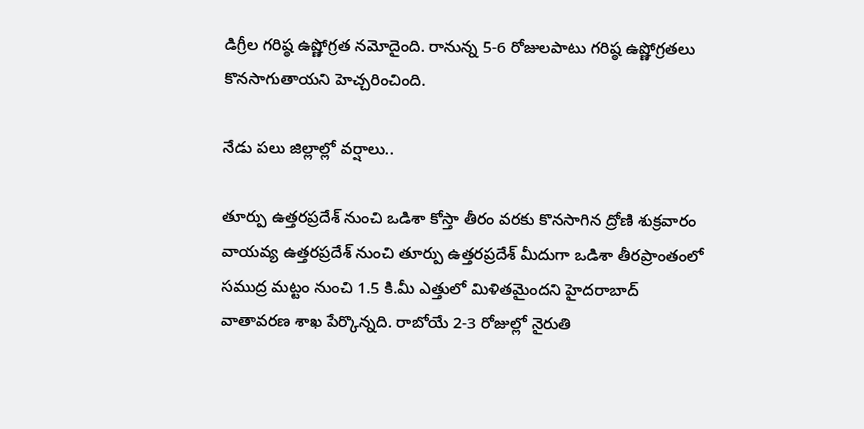డిగ్రీల గరిష్ఠ ఉష్ణోగ్రత నమోదైంది. రానున్న 5-6 రోజులపాటు గరిష్ఠ ఉష్ణోగ్రతలు కొనసాగుతాయని హెచ్చరించింది.

నేడు పలు జిల్లాల్లో వర్షాలు..

తూర్పు ఉత్తరప్రదేశ్‌ నుంచి ఒడిశా కోస్తా తీరం వరకు కొనసాగిన ద్రోణి శుక్రవారం వాయవ్య ఉత్తరప్రదేశ్‌ నుంచి తూర్పు ఉత్తరప్రదేశ్‌ మీదుగా ఒడిశా తీరప్రాంతంలో సముద్ర మట్టం నుంచి 1.5 కి.మీ ఎత్తులో మిళితమైందని హైదరాబాద్‌ వాతావరణ శాఖ పేర్కొన్నది. రాబోయే 2-3 రోజుల్లో నైరుతి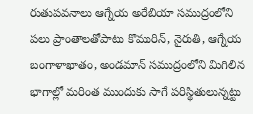రుతుపవనాలు ఆగ్నేయ అరేబియా సముద్రంలోని పలు ప్రాంతాలతోపాటు కొమురిన్‌, నైరుతి, ఆగ్నేయ బంగాళాఖాతం, అండమాన్‌ సముద్రంలోని మిగిలిన భాగాల్లో మరింత ముందుకు సాగే పరిస్థితులున్నట్టు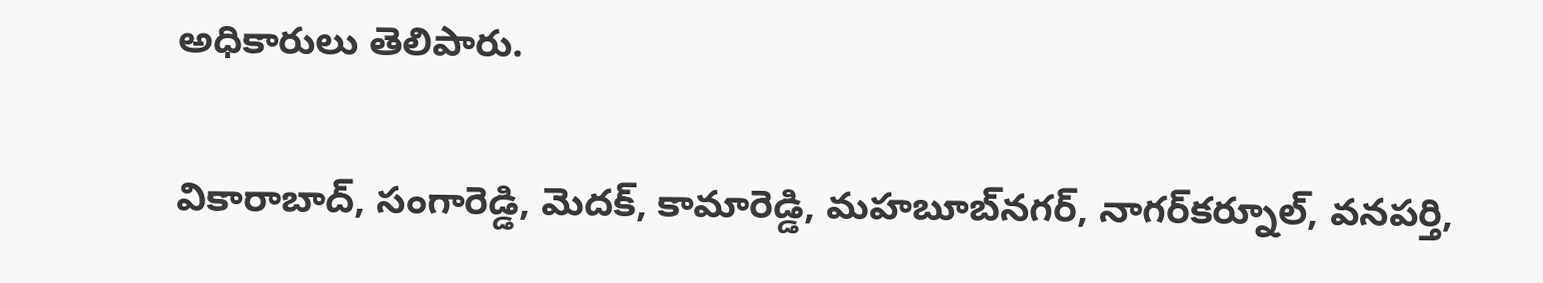అధికారులు తెలిపారు.

వికారాబాద్‌, సంగారెడ్డి, మెదక్‌, కామారెడ్డి, మహబూబ్‌నగర్‌, నాగర్‌కర్నూల్‌, వనపర్తి,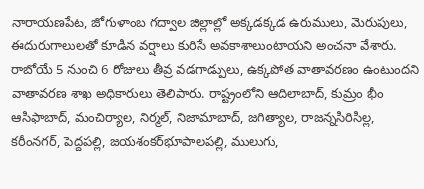నారాయణపేట, జోగుళాంబ గద్వాల జిల్లాల్లో అక్కడక్కడ ఉరుములు, మెరుపులు, ఈదురుగాలులతో కూడిన వర్షాలు కురిసే అవకాశాలుంటాయని అంచనా వేశారు. రాబోయే 5 నుంచి 6 రోజులు తీవ్ర వడగాడ్పులు, ఉక్కపోత వాతావరణం ఉంటుందని వాతావరణ శాఖ అధికారులు తెలిపారు. రాష్ట్రంలోని ఆదిలాబాద్‌, కుమ్రం భీం ఆసిఫాబాద్‌, మంచిర్యాల, నిర్మల్‌, నిజామాబాద్‌, జగిత్యాల, రాజన్నసిరిసిల్ల, కరీంనగర్‌, పెద్దపల్లి, జయశంకర్‌భూపాలపల్లి, ములుగు,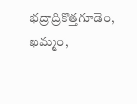భద్రాద్రికొత్తగూడెం, ఖమ్మం,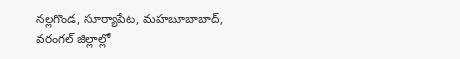నల్లగొండ, సూర్యాపేట, మహబూబాబాద్‌, వరంగల్‌ జిల్లాల్లో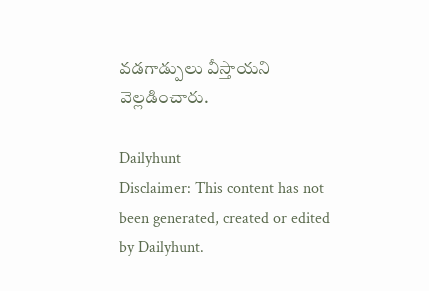వడగాడ్పులు వీస్తాయని వెల్లడించారు.

Dailyhunt
Disclaimer: This content has not been generated, created or edited by Dailyhunt.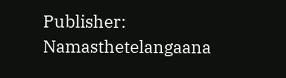Publisher: Namasthetelangaana